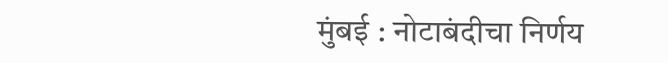मुंबई : नोटाबंदीचा निर्णय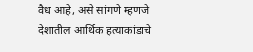वैध आहे, असे सांगणे म्हणजे देशातील आर्थिक हत्याकांडाचे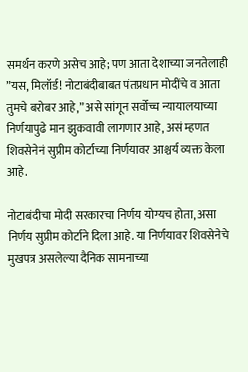समर्थन करणे असेच आहे; पण आता देशाच्या जनतेलाही ”यस, मिलॉर्ड! नोटाबंदीबाबत पंतप्रधान मोदींचे व आता तुमचे बरोबर आहे,” असे सांगून सर्वोच्च न्यायालयाच्या निर्णयापुढे मान झुकवावी लागणार आहे, असं म्हणत शिवसेनेनं सुप्रीम कोर्टाच्या निर्णयावर आश्चर्य व्यक्त केला आहे.

नोटाबंदीचा मोदी सरकारचा निर्णय योग्यच होता, असा निर्णय सुप्रीम कोर्टाने दिला आहे. या निर्णयावर शिवसेनेचे मुखपत्र असलेल्या दैनिक सामनाच्या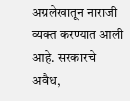अग्रलेखातून नाराजी व्यक्त करण्यात आली आहे. सरकारचे अवैध,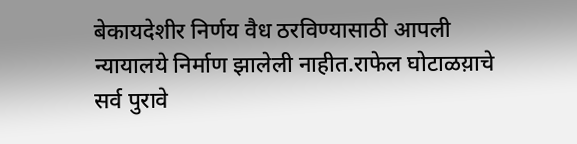बेकायदेशीर निर्णय वैध ठरविण्यासाठी आपली न्यायालये निर्माण झालेली नाहीत.राफेल घोटाळय़ाचे सर्व पुरावे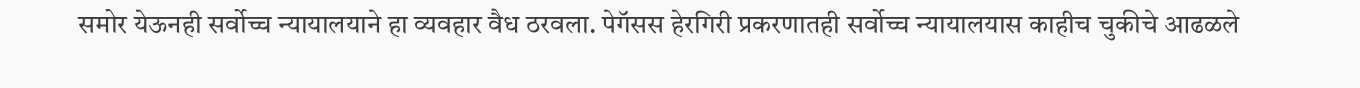समोर येऊनही सर्वोच्च न्यायालयाने हा व्यवहार वैध ठरवला. पेगॅसस हेरगिरी प्रकरणातही सर्वोच्च न्यायालयास काहीच चुकीचे आढळले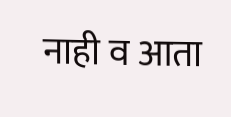नाही व आता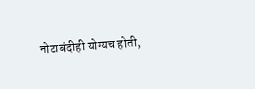नोटाबंदीही योग्यच होती,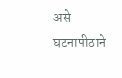असे घटनापीठाने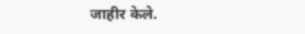जाहीर केले.